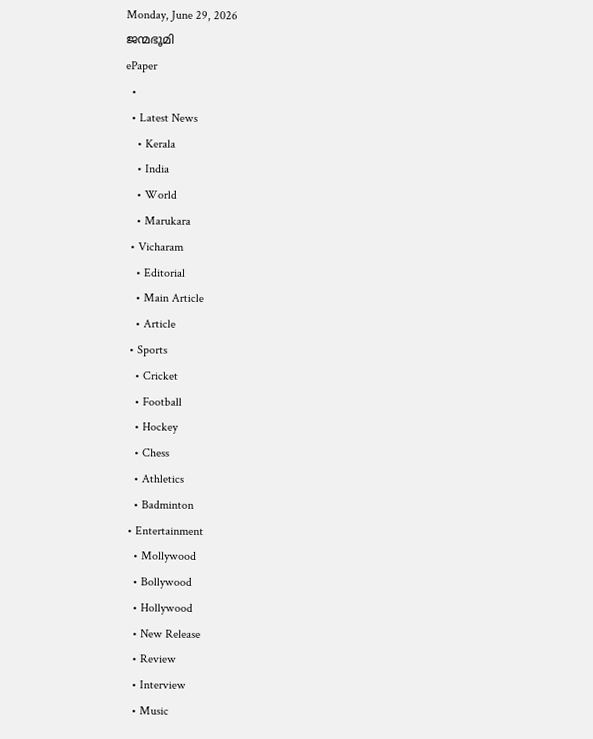Monday, June 29, 2026
ജന്മഭൂമി
ePaper
  •
  • Latest News
    • Kerala
    • India
    • World
    • Marukara
  • Vicharam
    • Editorial
    • Main Article
    • Article
  • Sports
    • Cricket
    • Football
    • Hockey
    • Chess
    • Athletics
    • Badminton
  • Entertainment
    • Mollywood
    • Bollywood
    • Hollywood
    • New Release
    • Review
    • Interview
    • Music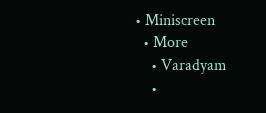• Miniscreen
  • More
    • Varadyam
    •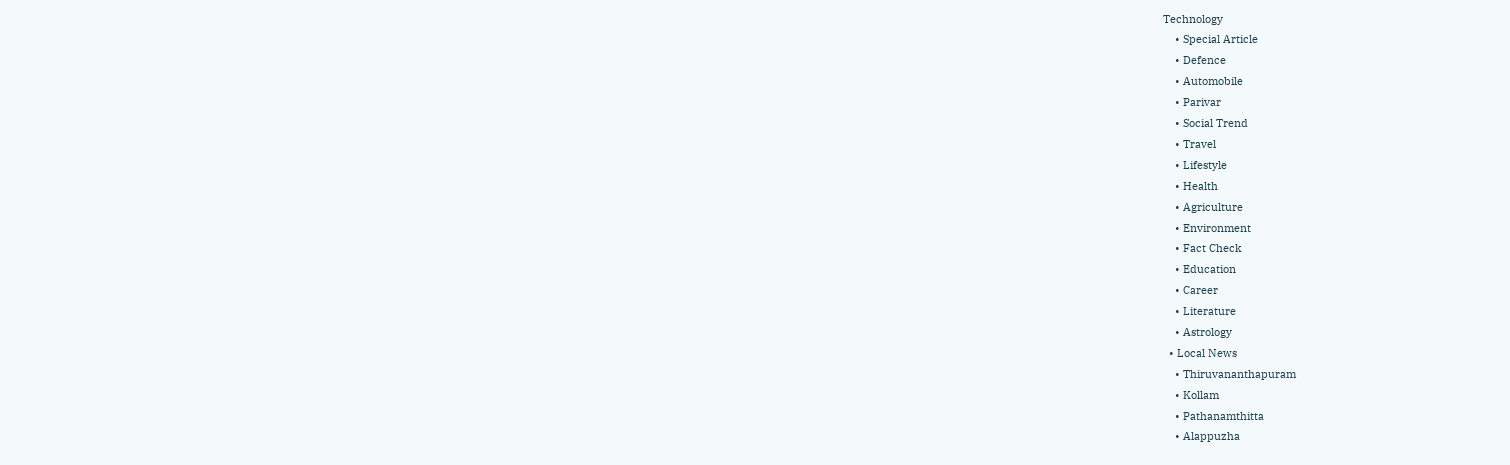Technology
    • Special Article
    • Defence
    • Automobile
    • Parivar
    • Social Trend
    • Travel
    • Lifestyle
    • Health
    • Agriculture
    • Environment
    • Fact Check
    • Education
    • Career
    • Literature
    • Astrology
  • Local News
    • Thiruvananthapuram
    • Kollam
    • Pathanamthitta
    • Alappuzha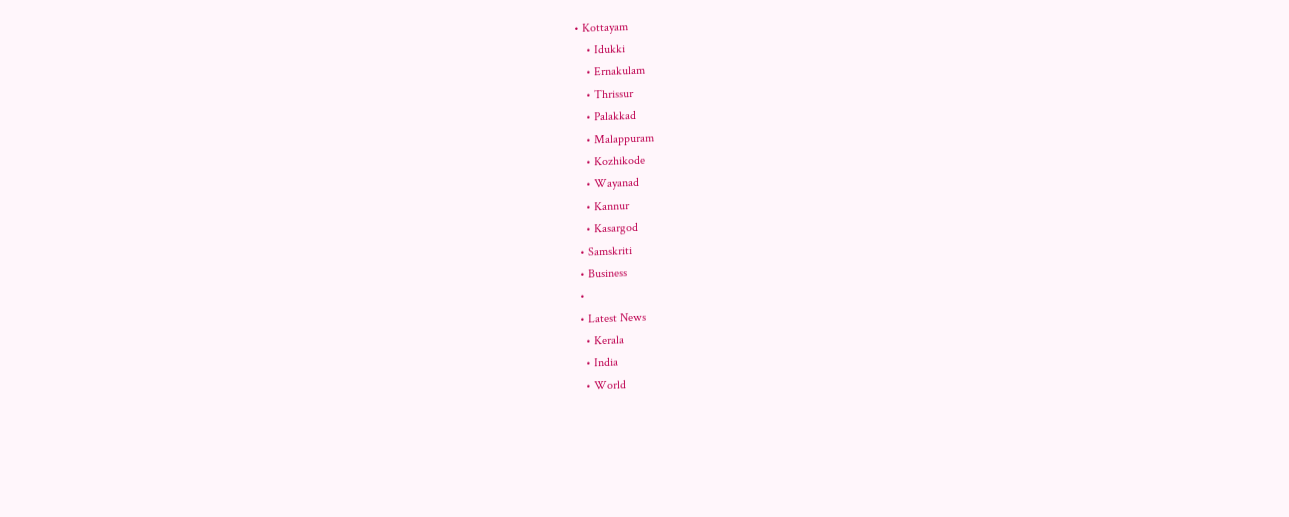• Kottayam
    • Idukki
    • Ernakulam
    • Thrissur
    • Palakkad
    • Malappuram
    • Kozhikode
    • Wayanad
    • Kannur
    • Kasargod
  • Samskriti
  • Business
  •
  • Latest News
    • Kerala
    • India
    • World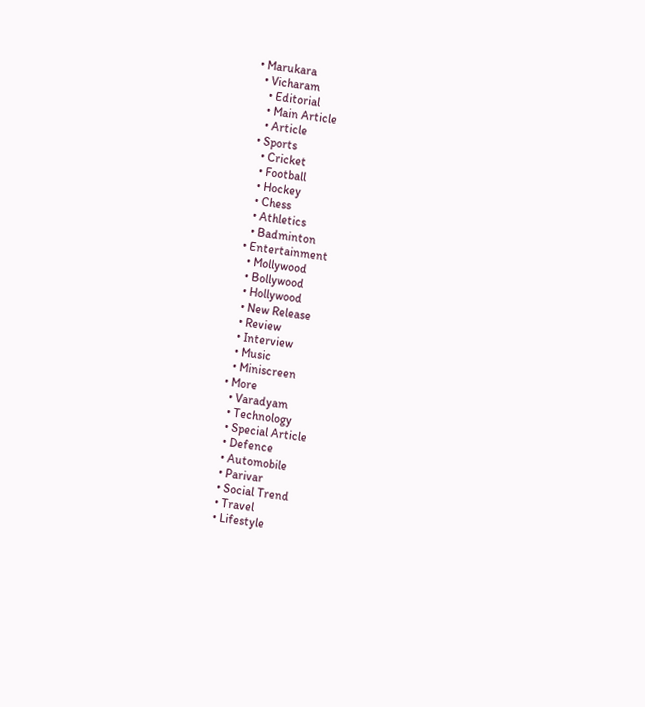• Marukara
  • Vicharam
    • Editorial
    • Main Article
    • Article
  • Sports
    • Cricket
    • Football
    • Hockey
    • Chess
    • Athletics
    • Badminton
  • Entertainment
    • Mollywood
    • Bollywood
    • Hollywood
    • New Release
    • Review
    • Interview
    • Music
    • Miniscreen
  • More
    • Varadyam
    • Technology
    • Special Article
    • Defence
    • Automobile
    • Parivar
    • Social Trend
    • Travel
    • Lifestyle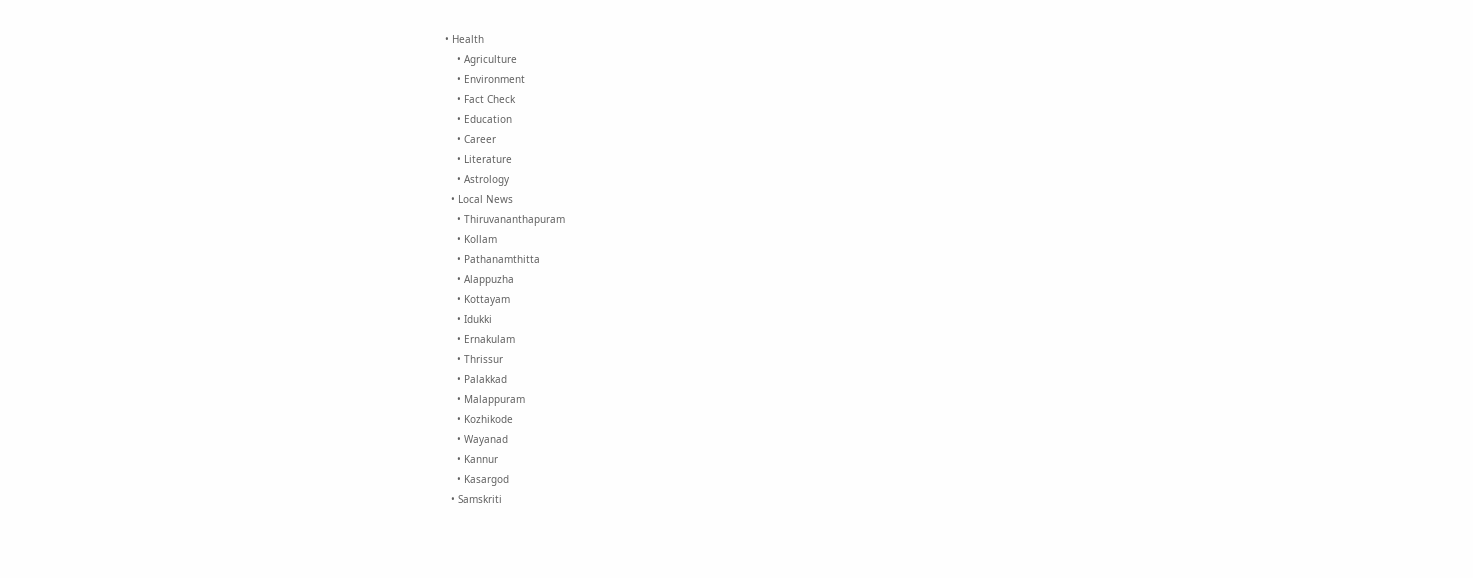• Health
    • Agriculture
    • Environment
    • Fact Check
    • Education
    • Career
    • Literature
    • Astrology
  • Local News
    • Thiruvananthapuram
    • Kollam
    • Pathanamthitta
    • Alappuzha
    • Kottayam
    • Idukki
    • Ernakulam
    • Thrissur
    • Palakkad
    • Malappuram
    • Kozhikode
    • Wayanad
    • Kannur
    • Kasargod
  • Samskriti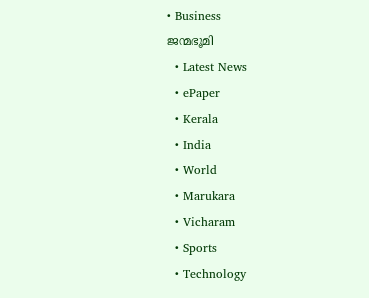• Business
ജന്മഭൂമി
  • Latest News
  • ePaper
  • Kerala
  • India
  • World
  • Marukara
  • Vicharam
  • Sports
  • Technology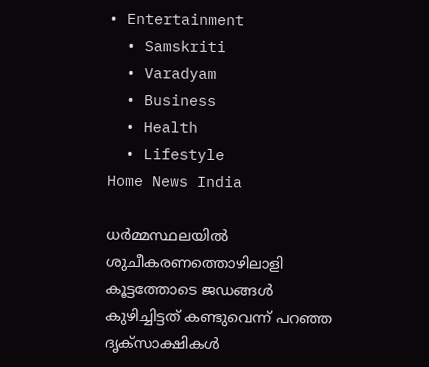• Entertainment
  • Samskriti
  • Varadyam
  • Business
  • Health
  • Lifestyle
Home News India

ധര്‍മ്മസ്ഥലയില്‍ ശുചീകരണത്തൊഴിലാളി കൂട്ടത്തോടെ ജഡങ്ങള്‍ കുഴിച്ചിട്ടത് കണ്ടുവെന്ന് പറഞ്ഞ ദൃക്സാക്ഷികള്‍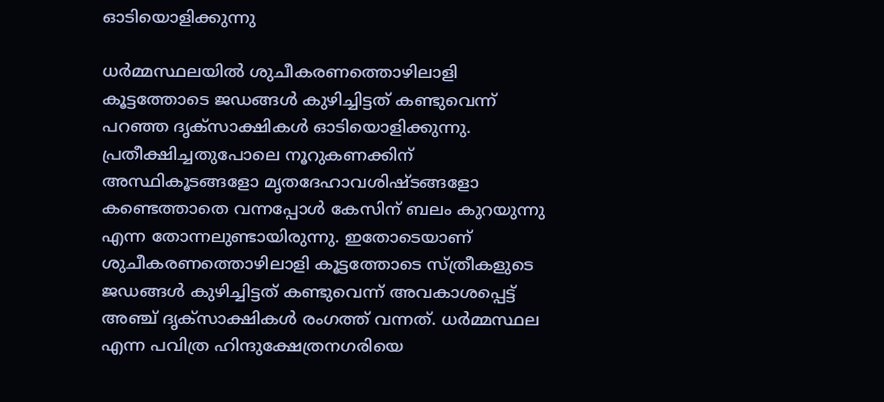ഓടിയൊളിക്കുന്നു

ധര്‍മ്മസ്ഥലയില്‍ ശുചീകരണത്തൊഴിലാളി കൂട്ടത്തോടെ ജ‍ഡങ്ങള്‍ കുഴിച്ചിട്ടത് കണ്ടുവെന്ന് പറഞ്ഞ ദൃക്സാക്ഷികള്‍ ഓടിയൊളിക്കുന്നു. പ്രതീക്ഷിച്ചതുപോലെ നൂറുകണക്കിന് അസ്ഥികൂടങ്ങളോ മൃതദേഹാവശിഷ്ടങ്ങളോ കണ്ടെത്താതെ വന്നപ്പോള്‍ കേസിന് ബലം കുറയുന്നു എന്ന തോന്നലുണ്ടായിരുന്നു. ഇതോടെയാണ് ശുചീകരണത്തൊഴിലാളി കൂട്ടത്തോടെ സ്ത്രീകളുടെ ജ‍ഡങ്ങള്‍ കുഴിച്ചിട്ടത് കണ്ടുവെന്ന് അവകാശപ്പെട്ട് അഞ്ച് ദൃക്സാക്ഷികള്‍ രംഗത്ത് വന്നത്. ധര്‍മ്മസ്ഥല എന്ന പവിത്ര ഹിന്ദുക്ഷേത്രനഗരിയെ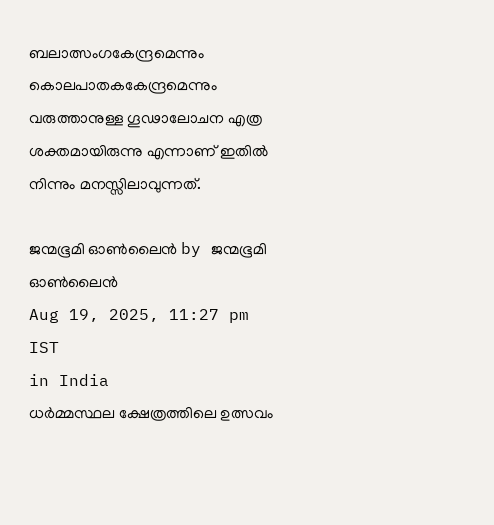ബലാത്സംഗകേന്ദ്രമെന്നും കൊലപാതകകേന്ദ്രമെന്നും വരുത്താനുള്ള ഗൂഢാലോചന എത്ര ശക്തമായിരുന്നു എന്നാണ് ഇതില്‍ നിന്നും മനസ്സിലാവുന്നത്.

ജന്മഭൂമി ഓണ്‍ലൈന്‍ by ജന്മഭൂമി ഓണ്‍ലൈന്‍
Aug 19, 2025, 11:27 pm IST
in India
ധര്‍മ്മസ്ഥല ക്ഷേത്രത്തിലെ ഉത്സവം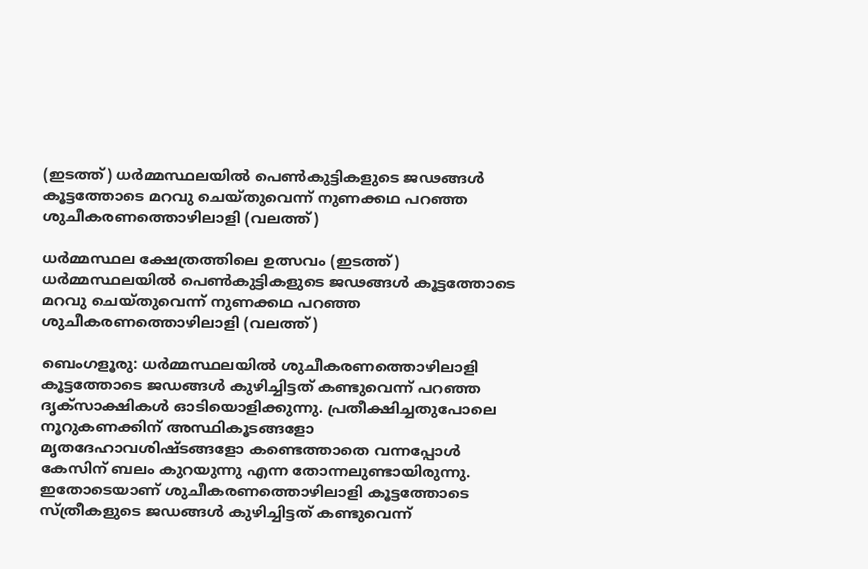(ഇടത്ത്) ധര്‍മ്മസ്ഥലയില്‍ പെണ്‍കുട്ടികളുടെ ജഢങ്ങള്‍ കൂട്ടത്തോടെ മറവു ചെയ്തുവെന്ന് നുണക്കഥ പറഞ്ഞ ശുചീകരണത്തൊഴിലാളി (വലത്ത്)

ധര്‍മ്മസ്ഥല ക്ഷേത്രത്തിലെ ഉത്സവം (ഇടത്ത്) ധര്‍മ്മസ്ഥലയില്‍ പെണ്‍കുട്ടികളുടെ ജഢങ്ങള്‍ കൂട്ടത്തോടെ മറവു ചെയ്തുവെന്ന് നുണക്കഥ പറഞ്ഞ ശുചീകരണത്തൊഴിലാളി (വലത്ത്)

ബെംഗളൂരു: ധര്‍മ്മസ്ഥലയില്‍ ശുചീകരണത്തൊഴിലാളി കൂട്ടത്തോടെ ജ‍ഡങ്ങള്‍ കുഴിച്ചിട്ടത് കണ്ടുവെന്ന് പറഞ്ഞ ദൃക്സാക്ഷികള്‍ ഓടിയൊളിക്കുന്നു. പ്രതീക്ഷിച്ചതുപോലെ നൂറുകണക്കിന് അസ്ഥികൂടങ്ങളോ മൃതദേഹാവശിഷ്ടങ്ങളോ കണ്ടെത്താതെ വന്നപ്പോള്‍ കേസിന് ബലം കുറയുന്നു എന്ന തോന്നലുണ്ടായിരുന്നു. ഇതോടെയാണ് ശുചീകരണത്തൊഴിലാളി കൂട്ടത്തോടെ സ്ത്രീകളുടെ ജ‍ഡങ്ങള്‍ കുഴിച്ചിട്ടത് കണ്ടുവെന്ന്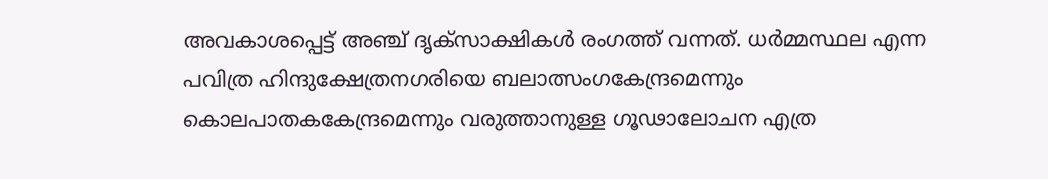അവകാശപ്പെട്ട് അഞ്ച് ദൃക്സാക്ഷികള്‍ രംഗത്ത് വന്നത്. ധര്‍മ്മസ്ഥല എന്ന പവിത്ര ഹിന്ദുക്ഷേത്രനഗരിയെ ബലാത്സംഗകേന്ദ്രമെന്നും കൊലപാതകകേന്ദ്രമെന്നും വരുത്താനുള്ള ഗൂഢാലോചന എത്ര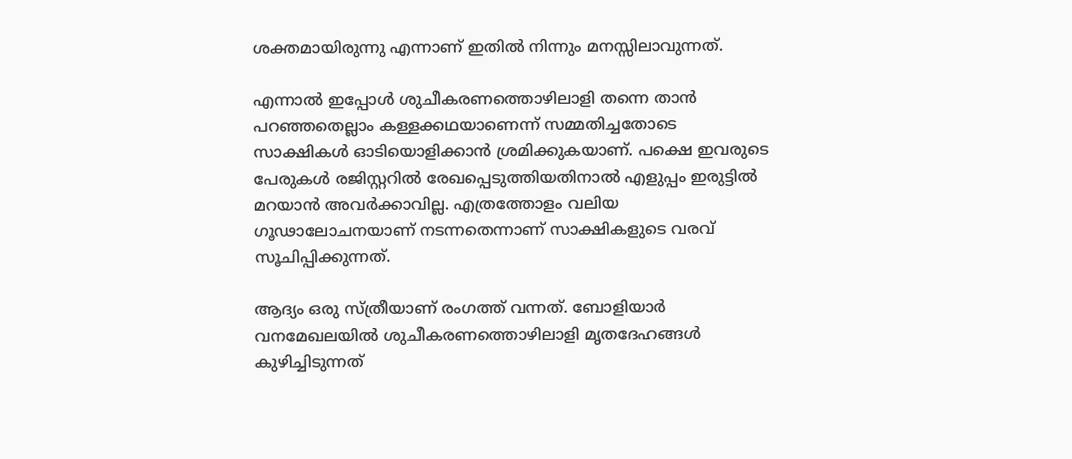ശക്തമായിരുന്നു എന്നാണ് ഇതില്‍ നിന്നും മനസ്സിലാവുന്നത്.

എന്നാല്‍ ഇപ്പോള്‍ ശുചീകരണത്തൊഴിലാളി തന്നെ താന്‍ പറഞ്ഞതെല്ലാം കള്ളക്കഥയാണെന്ന് സമ്മതിച്ചതോടെ സാക്ഷികള്‍ ഓടിയൊളിക്കാന്‍ ശ്രമിക്കുകയാണ്. പക്ഷെ ഇവരുടെ പേരുകള്‍ രജിസ്റ്ററില്‍ രേഖപ്പെടുത്തിയതിനാല്‍ എളുപ്പം ഇരുട്ടില്‍ മറയാന്‍ അവര്‍ക്കാവില്ല. എത്രത്തോളം വലിയ ഗൂഢാലോചനയാണ് നടന്നതെന്നാണ് സാക്ഷികളുടെ വരവ് സൂചിപ്പിക്കുന്നത്.

ആദ്യം ഒരു സ്ത്രീയാണ് രംഗത്ത് വന്നത്. ബോളിയാര്‍ വനമേഖലയില്‍ ശുചീകരണത്തൊഴിലാളി മൃതദേഹങ്ങള്‍ കുഴിച്ചിടുന്നത്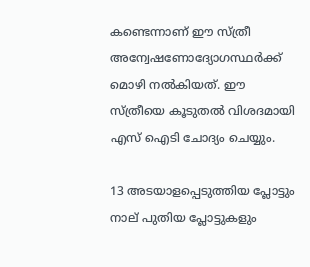കണ്ടെന്നാണ് ഈ സ്ത്രീ അന്വേഷണോദ്യോഗസ്ഥര്‍ക്ക് മൊഴി നല്‍കിയത്. ഈ സ്ത്രീയെ കൂടുതല്‍ വിശദമായി എസ് ഐടി ചോദ്യം ചെയ്യും.

13 അടയാളപ്പെടുത്തിയ പ്ലോട്ടും നാല് പുതിയ പ്ലോട്ടുകളും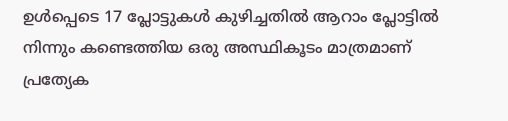ഉള്‍പ്പെടെ 17 പ്ലോട്ടുകള്‍ കുഴിച്ചതില്‍ ആറാം പ്ലോട്ടില്‍ നിന്നും കണ്ടെത്തിയ ഒരു അസ്ഥികൂടം മാത്രമാണ് പ്രത്യേക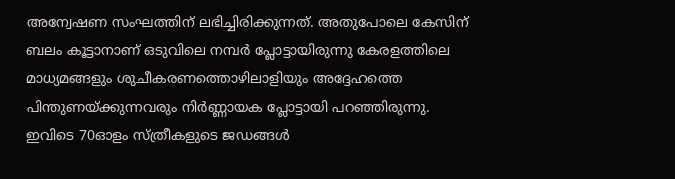അന്വേഷണ സംഘത്തിന് ലഭിച്ചിരിക്കുന്നത്. അതുപോലെ കേസിന് ബലം കൂട്ടാനാണ് ഒടുവിലെ നമ്പര്‍ പ്ലോട്ടായിരുന്നു കേരളത്തിലെ മാധ്യമങ്ങളും ശുചീകരണത്തൊഴിലാളിയും അദ്ദേഹത്തെ പിന്തുണയ്‌ക്കുന്നവരും നിര്‍ണ്ണായക പ്ലോട്ടായി പറഞ്ഞിരുന്നു. ഇവിടെ 70ഓളം സ്ത്രീകളുടെ ജഡങ്ങള്‍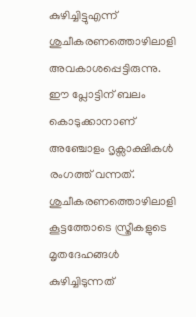കുഴിച്ചിട്ടുഎന്ന് ശുചീകരണത്തൊഴിലാളി അവകാശപ്പെട്ടിരുന്നു. ഈ പ്ലോട്ടിന് ബലം കൊടുക്കാനാണ് അഞ്ചോളം ദൃക്സാക്ഷികള്‍ രംഗത്ത് വന്നത്. ശുചീകരണത്തൊഴിലാളി കൂട്ടത്തോടെ സ്ത്രീകളുടെ മൃതദേഹങ്ങള്‍ കുഴിച്ചിടുന്നത്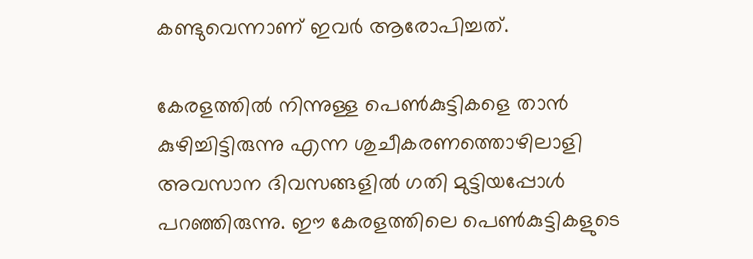കണ്ടുവെന്നാണ് ഇവര്‍ ആരോപിച്ചത്.

കേരളത്തില്‍ നിന്നുള്ള പെണ്‍കുട്ടികളെ താന്‍ കുഴിച്ചിട്ടിരുന്നു എന്ന ശുചീകരണത്തൊഴിലാളി അവസാന ദിവസങ്ങളില്‍ ഗതി മുട്ടിയപ്പോള്‍ പറഞ്ഞിരുന്നു. ഈ കേരളത്തിലെ പെണ്‍കുട്ടികളുടെ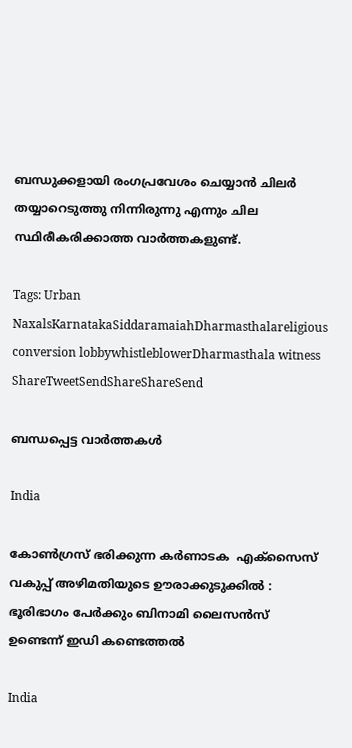ബന്ധുക്കളായി രംഗപ്രവേശം ചെയ്യാന്‍ ചിലര്‍ തയ്യാറെടുത്തു നിന്നിരുന്നു എന്നും ചില സ്ഥിരീകരിക്കാത്ത വാര്‍ത്തകളുണ്ട്.

Tags: Urban NaxalsKarnatakaSiddaramaiahDharmasthalareligious conversion lobbywhistleblowerDharmasthala witness
ShareTweetSendShareShareSend

ബന്ധപ്പെട്ട വാര്‍ത്തകള്‍

India

കോൺഗ്രസ് ഭരിക്കുന്ന കർണാടക  എക്സൈസ് വകുപ്പ് അഴിമതിയുടെ ഊരാക്കുടുക്കിൽ : ഭൂരിഭാഗം പേര്‍ക്കും ബിനാമി ലൈസന്‍സ് ഉണ്ടെന്ന് ഇഡി കണ്ടെത്തൽ

India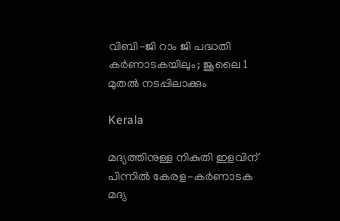വിബി-ജി റാം ജി പദ്ധതി കർണാടകയിലും; ജൂലൈ 1 മുതല്‍ നടപ്പിലാക്കും

Kerala

മദ്യത്തിനുള്ള നികുതി ഇളവിന് പിന്നിൽ കേരള-കർണാടക മദ്യ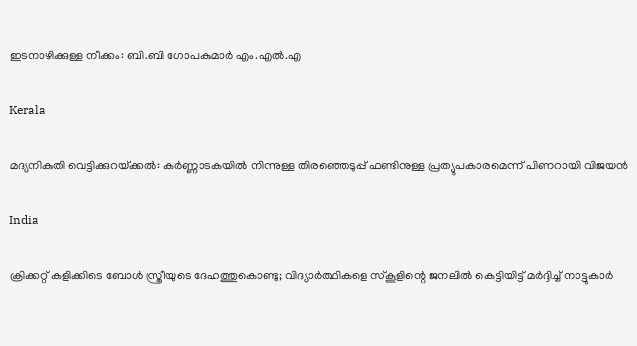ഇടനാഴിക്കുള്ള നീക്കം: ബി.ബി ഗോപകുമാർ എം.എൽ.എ

Kerala

മദ്യനികുതി വെട്ടിക്കുറയ്‌ക്കല്‍: കര്‍ണ്ണാടകയില്‍ നിന്നുള്ള തിരഞ്ഞെടുപ്പ് ഫണ്ടിനുള്ള പ്രത്യുപകാരമെന്ന് പിണറായി വിജയന്‍

India

ക്രിക്കറ്റ് കളിക്കിടെ ബോൾ സ്ത്രീയുടെ ‌ദേഹത്തുകൊണ്ടു; വിദ്യാർത്ഥികളെ സ്കൂളിന്റെ ജനലിൽ കെട്ടിയിട്ട് മർദ്ദിച്ച് നാട്ടുകാർ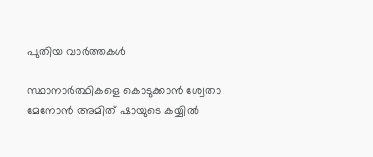പുതിയ വാര്‍ത്തകള്‍

സ്ഥാനാർത്ഥികളെ കൊടുക്കാൻ ശ്വേതാ മേനോൻ അമിത് ഷായുടെ കയ്യിൽ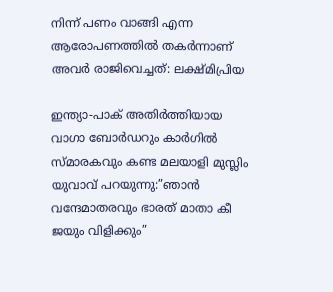നിന്ന് പണം വാങ്ങി എന്ന ആരോപണത്തില്‍ തകര്‍ന്നാണ് അവര്‍ രാജിവെച്ചത്: ലക്ഷ്മിപ്രിയ

ഇന്ത്യാ-പാക് അതിര്‍ത്തിയായ വാഗാ ബോര്‍ഡറും കാര്‍ഗില്‍ സ്മാരകവും കണ്ട മലയാളി മുസ്ലിം യുവാവ് പറയുന്നു:”ഞാന്‍ വന്ദേമാതരവും ഭാരത് മാതാ കീ ജയും വിളിക്കും”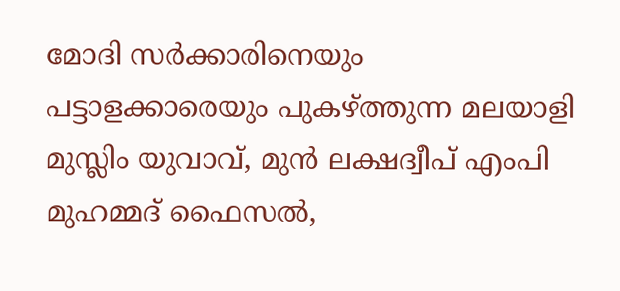മോദി സര്‍ക്കാരിനെയും പട്ടാളക്കാരെയും പുകഴ്ത്തുന്ന മലയാളി മുസ്ലിം യുവാവ്, മുന്‍ ലക്ഷദ്വീപ് എംപി മുഹമ്മദ് ഫൈസല്‍,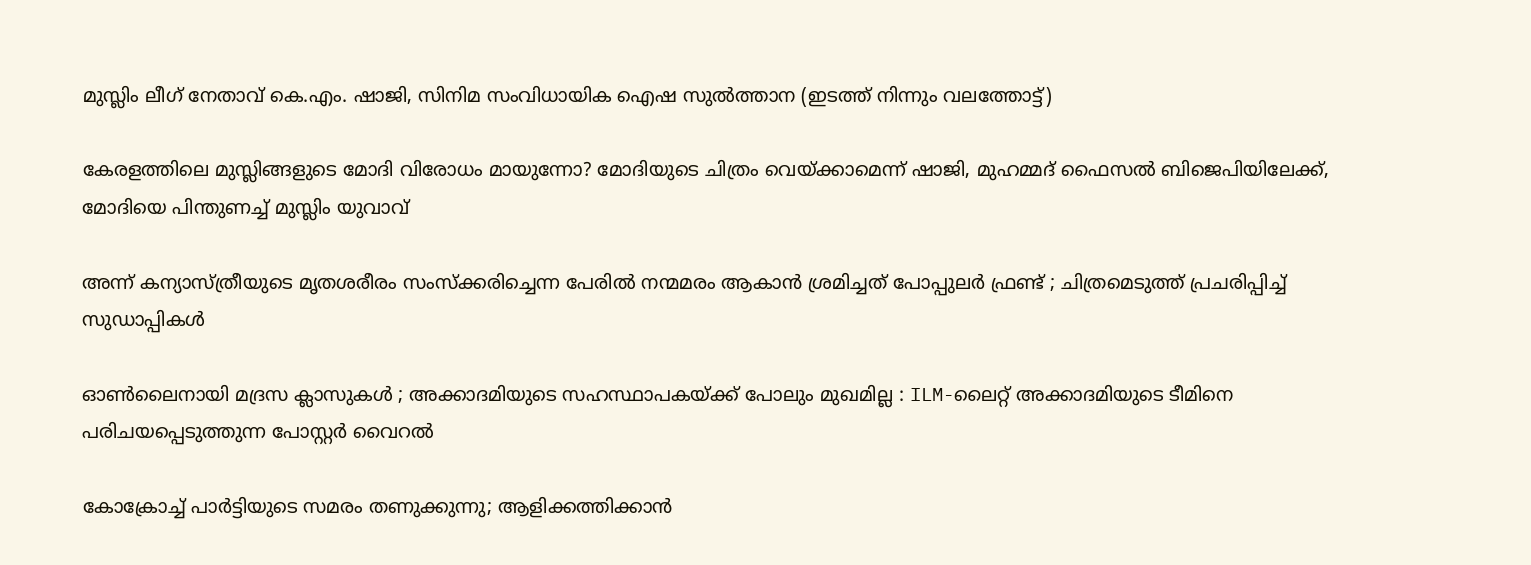മുസ്ലിം ലീഗ് നേതാവ് കെ.എം. ഷാജി, സിനിമ സംവിധായിക ഐഷ സുല്‍ത്താന (ഇടത്ത് നിന്നും വലത്തോട്ട്)

കേരളത്തിലെ മുസ്ലിങ്ങളുടെ മോദി വിരോധം മായുന്നോ? മോദിയുടെ ചിത്രം വെയ്‌ക്കാമെന്ന് ഷാജി, മുഹമ്മദ് ഫൈസല്‍ ബിജെപിയിലേക്ക്, മോദിയെ പിന്തുണച്ച് മുസ്ലിം യുവാവ്

അന്ന് കന്യാസ്ത്രീയുടെ മൃതശരീരം സംസ്ക്കരിച്ചെന്ന പേരിൽ നന്മമരം ആകാൻ ശ്രമിച്ചത് പോപ്പുലർ ഫ്രണ്ട് ; ചിത്രമെടുത്ത് പ്രചരിപ്പിച്ച് സുഡാപ്പികൾ

ഓൺലൈനായി മദ്രസ ക്ലാസുകൾ ; അക്കാദമിയുടെ സഹസ്ഥാപകയ്‌ക്ക് പോലും മുഖമില്ല : ILM-ലൈറ്റ് അക്കാദമിയുടെ ടീമിനെ പരിചയപ്പെടുത്തുന്ന പോസ്റ്റർ വൈറൽ

കോക്രോച്ച് പാര്‍ട്ടിയുടെ സമരം തണുക്കുന്നു; ആളിക്കത്തിക്കാന്‍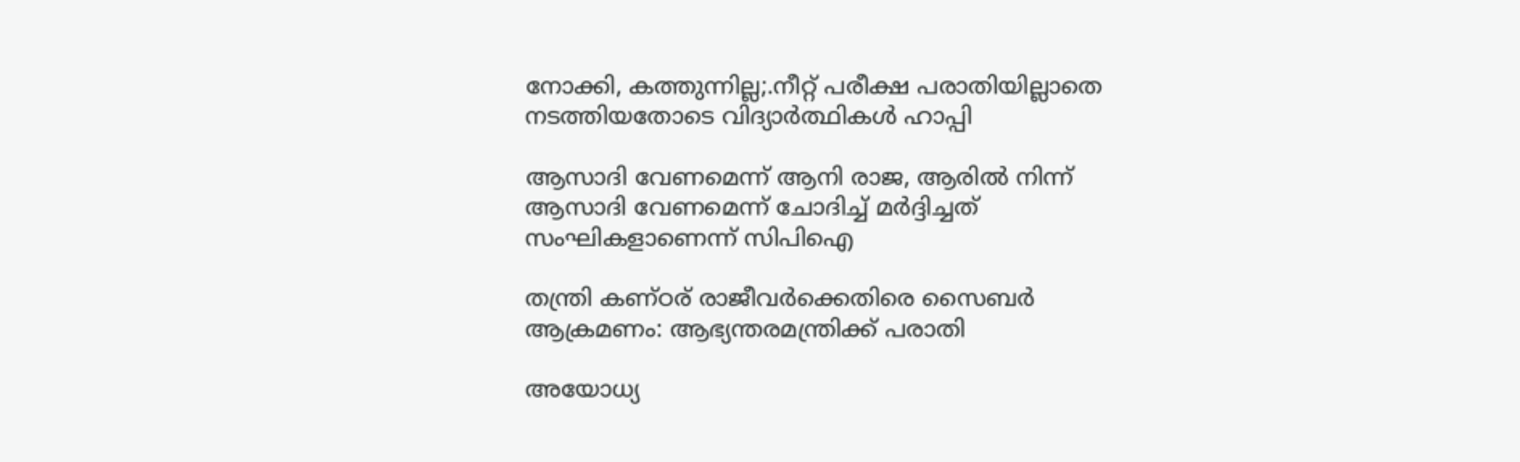നോക്കി, കത്തുന്നില്ല;.നീറ്റ് പരീക്ഷ പരാതിയില്ലാതെ നടത്തിയതോടെ വിദ്യാര്‍ത്ഥികള്‍ ഹാപ്പി

ആസാദി വേണമെന്ന് ആനി രാജ, ആരില്‍ നിന്ന് ആസാദി വേണമെന്ന് ചോദിച്ച് മര്‍ദ്ദിച്ചത് സംഘികളാണെന്ന് സിപിഐ

തന്ത്രി കണ്ഠര് രാജീവര്‍ക്കെതിരെ സൈബര്‍ ആക്രമണം: ആഭ്യന്തരമന്ത്രിക്ക് പരാതി

അയോധ്യ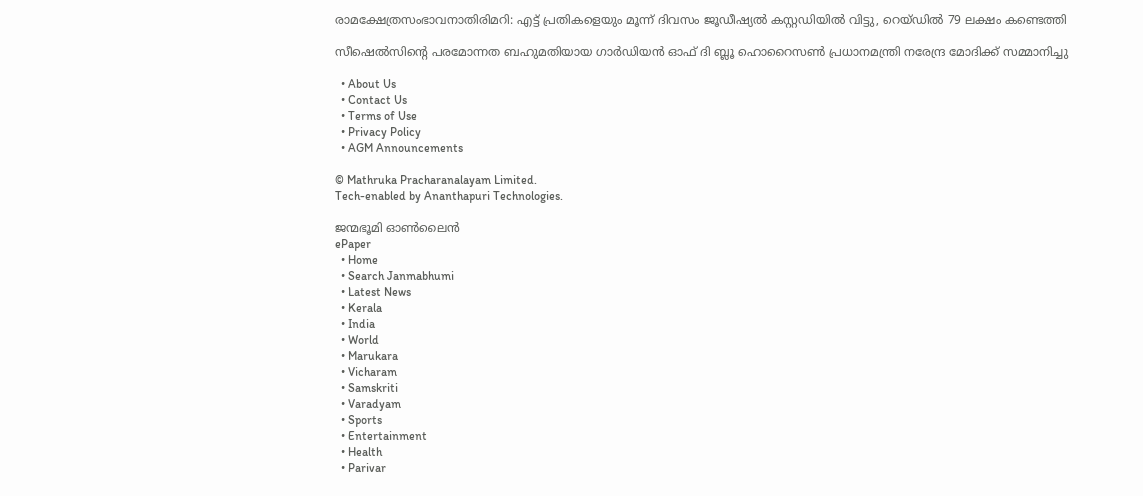രാമക്ഷേത്രസംഭാവനാതിരിമറി: എട്ട് പ്രതികളെയും മൂന്ന് ദിവസം ജൂഡീഷ്യല്‍ കസ്റ്റഡിയില്‍ വിട്ടു, റെയ്ഡില്‍ 79 ലക്ഷം കണ്ടെത്തി

സീഷെല്‍സിന്റെ പരമോന്നത ബഹുമതിയായ ഗാര്‍ഡിയന്‍ ഓഫ് ദി ബ്ലൂ ഹൊറൈസണ്‍ പ്രധാനമന്ത്രി നരേന്ദ്ര മോദിക്ക് സമ്മാനിച്ചു

  • About Us
  • Contact Us
  • Terms of Use
  • Privacy Policy
  • AGM Announcements

© Mathruka Pracharanalayam Limited.
Tech-enabled by Ananthapuri Technologies.

ജന്മഭൂമി ഓണ്‍ലൈന്‍
ePaper
  • Home
  • Search Janmabhumi
  • Latest News
  • Kerala
  • India
  • World
  • Marukara
  • Vicharam
  • Samskriti
  • Varadyam
  • Sports
  • Entertainment
  • Health
  • Parivar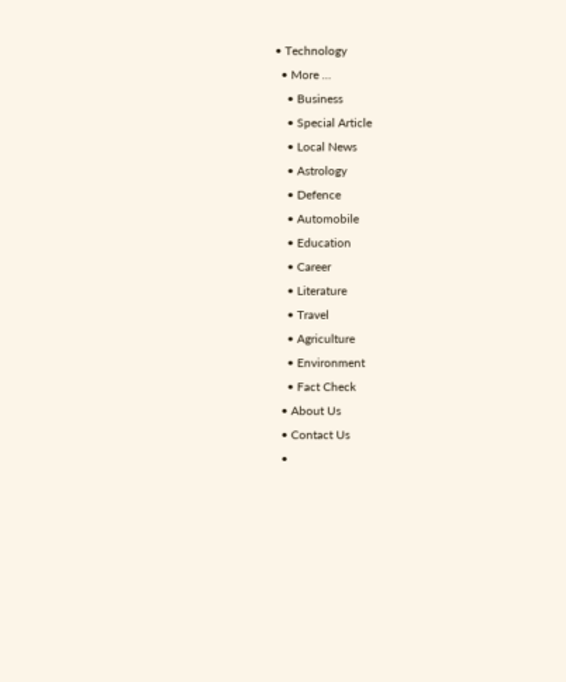• Technology
  • More …
    • Business
    • Special Article
    • Local News
    • Astrology
    • Defence
    • Automobile
    • Education
    • Career
    • Literature
    • Travel
    • Agriculture
    • Environment
    • Fact Check
  • About Us
  • Contact Us
  •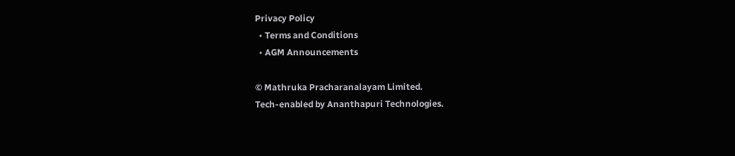Privacy Policy
  • Terms and Conditions
  • AGM Announcements

© Mathruka Pracharanalayam Limited.
Tech-enabled by Ananthapuri Technologies.